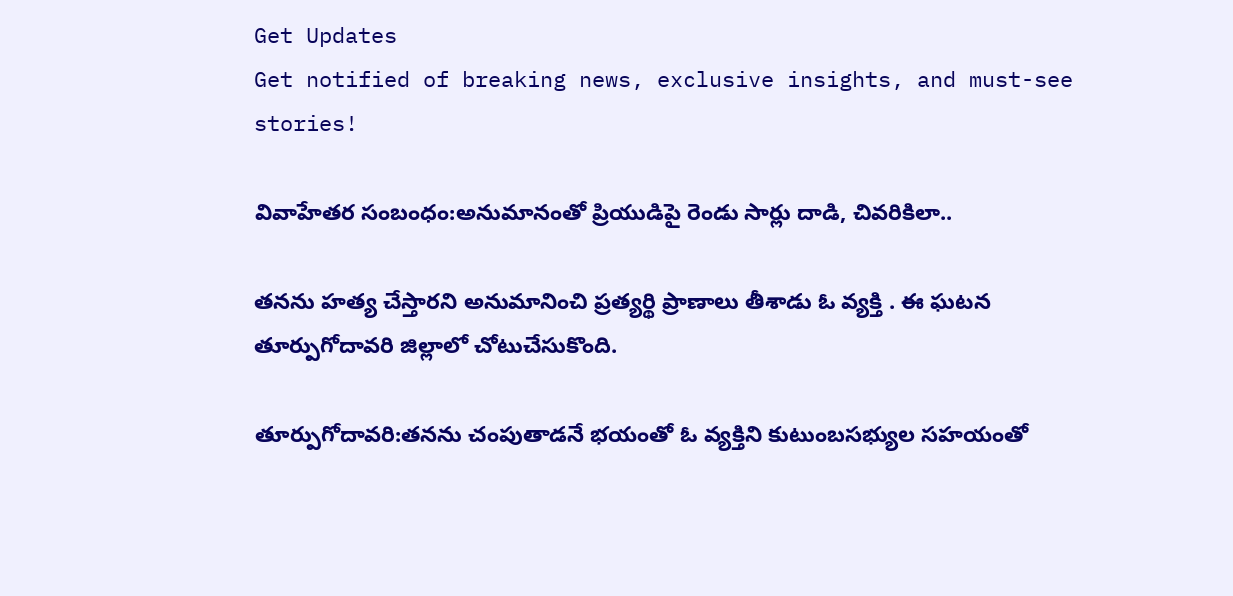Get Updates
Get notified of breaking news, exclusive insights, and must-see stories!

వివాహేతర సంబంధం:అనుమానంతో ప్రియుడిపై రెండు సార్లు దాడి, చివరికిలా..

తనను హత్య చేస్తారని అనుమానించి ప్రత్యర్థి ప్రాణాలు తీశాడు ఓ వ్యక్తి . ఈ ఘటన తూర్పుగోదావరి జిల్లాలో చోటుచేసుకొంది.

తూర్పుగోదావరి:తనను చంపుతాడనే భయంతో ఓ వ్యక్తిని కుటుంబసభ్యుల సహయంతో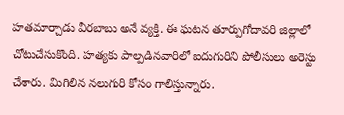హతమార్చాడు వీరబాబు అనే వ్యక్తి. ఈ ఘటన తూర్పుగోదావరి జిల్లాలో చోటుచేసుకొంది. హత్యకు పాల్పడినవారిలో ఐదుగురిని పోలీసులు అరెస్టు చేశారు. మిగిలిన నలుగురి కోసం గాలిస్తున్నారు.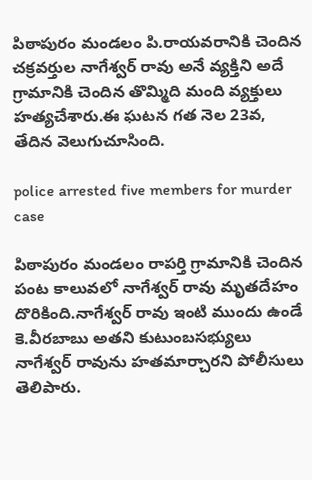పిఠాపురం మండలం పి.రాయవరానికి చెందిన చక్రవర్తుల నాగేశ్వర్ రావు అనే వ్యక్తిని అదే గ్రామానికి చెందిన తొమ్మిది మంది వ్యక్తులు హత్యచేశారు.ఈ ఘటన గత నెల 23వ, తేదిన వెలుగుచూసింది.

police arrested five members for murder case

పిఠాపురం మండలం రాపర్తి గ్రామానికి చెందిన పంట కాలువలో నాగేశ్వర్ రావు మృతదేహం దొరికింది.నాగేశ్వర్ రావు ఇంటి ముందు ఉండే కె.వీరబాబు అతని కుటుంబసభ్యులు నాగేశ్వర్ రావును హతమార్చారని పోలీసులు తెలిపారు.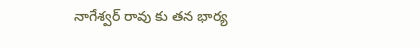నాగేశ్వర్ రావు కు తన భార్య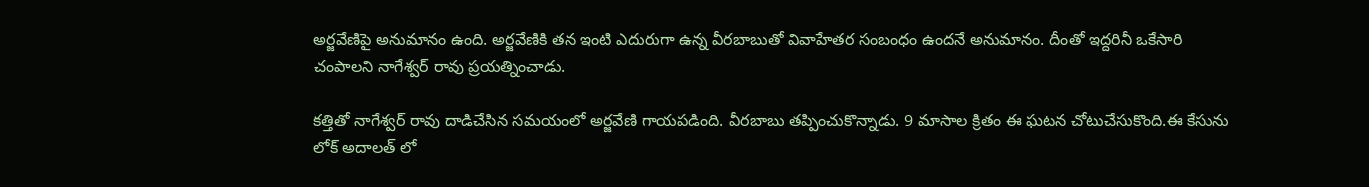అర్జవేణిపై అనుమానం ఉంది. అర్జవేణికి తన ఇంటి ఎదురుగా ఉన్న వీరబాబుతో వివాహేతర సంబంధం ఉందనే అనుమానం. దీంతో ఇద్దరినీ ఒకేసారి చంపాలని నాగేశ్వర్ రావు ప్రయత్నించాడు.

కత్తితో నాగేశ్వర్ రావు దాడిచేసిన సమయంలో అర్జవేణి గాయపడింది. వీరబాబు తప్పించుకొన్నాడు. 9 మాసాల క్రితం ఈ ఘటన చోటుచేసుకొంది.ఈ కేసును లోక్ అదాలత్ లో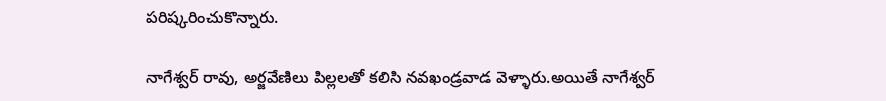పరిష్కరించుకొన్నారు.

నాగేశ్వర్ రావు, అర్జవేణిలు పిల్లలతో కలిసి నవఖండ్రవాడ వెళ్ళారు.అయితే నాగేశ్వర్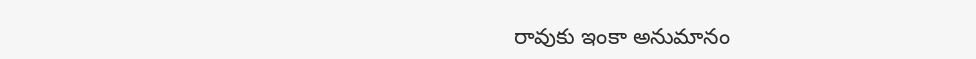రావుకు ఇంకా అనుమానం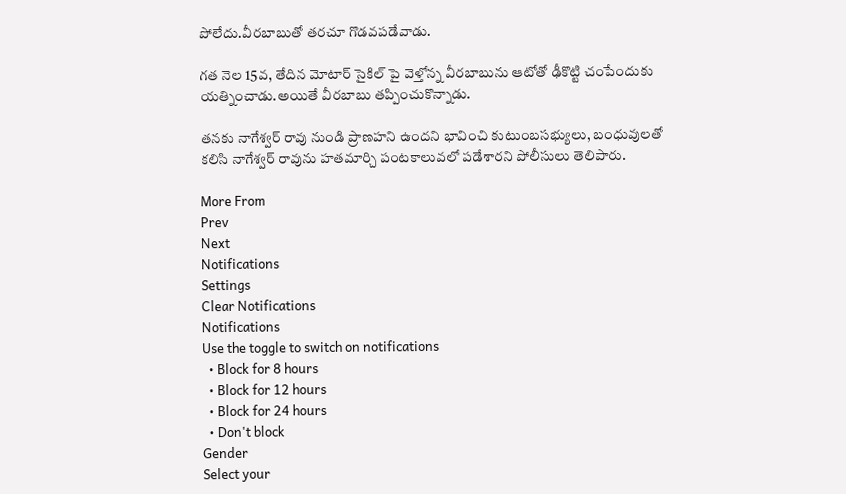పోలేదు.వీరబాబుతో తరచూ గొడవపడేవాడు.

గత నెల 15వ, తేదిన మోటార్ సైకిల్ పై వెళ్తోన్న వీరబాబును ఆటోతో ఢీకొట్టి చంపేందుకు యత్నించాడు.అయితే వీరబాబు తప్పించుకొన్నాడు.

తనకు నాగేశ్వర్ రావు నుండి ప్రాణహని ఉందని భావించి కుటుంబసభ్యులు, బంధువులతో కలిసి నాగేశ్వర్ రావును హతమార్చి పంటకాలువలో పడేశారని పోలీసులు తెలిపారు.

More From
Prev
Next
Notifications
Settings
Clear Notifications
Notifications
Use the toggle to switch on notifications
  • Block for 8 hours
  • Block for 12 hours
  • Block for 24 hours
  • Don't block
Gender
Select your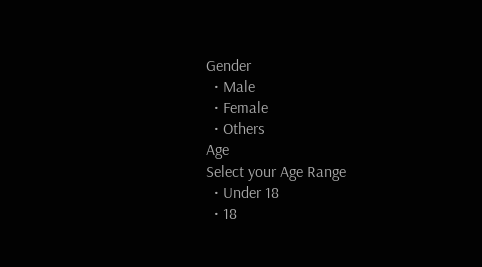Gender
  • Male
  • Female
  • Others
Age
Select your Age Range
  • Under 18
  • 18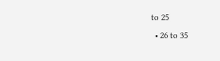to 25
  • 26 to 35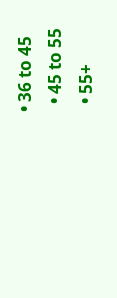• 36 to 45
  • 45 to 55
  • 55+